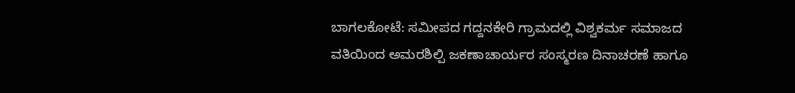ಬಾಗಲಕೋಟೆ: ಸಮೀಪದ ಗದ್ದನಕೇರಿ ಗ್ರಾಮದಲ್ಲಿ ವಿಶ್ವಕರ್ಮ ಸಮಾಜದ ವತಿಯಿಂದ ಅಮರಶಿಲ್ಪಿ ಜಕಣಾಚಾರ್ಯರ ಸಂಸ್ಮರಣ ದಿನಾಚರಣೆ ಹಾಗೂ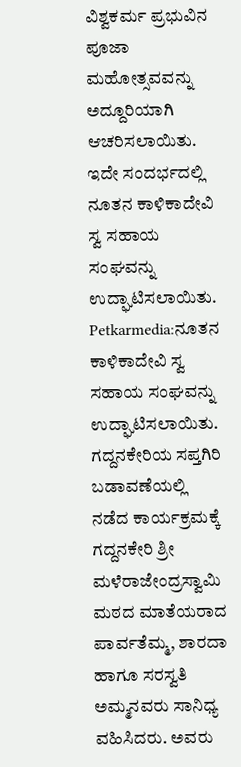ವಿಶ್ವಕರ್ಮ ಪ್ರಭುವಿನ ಪೂಜಾ ಮಹೋತ್ಸವವನ್ನು ಅದ್ದೂರಿಯಾಗಿ ಆಚರಿಸಲಾಯಿತು. ಇದೇ ಸಂದರ್ಭದಲ್ಲಿ ನೂತನ ಕಾಳಿಕಾದೇವಿ ಸ್ವ ಸಹಾಯ ಸಂಘವನ್ನು ಉದ್ಘಾಟಿಸಲಾಯಿತು.
Petkarmedia:ನೂತನ ಕಾಳಿಕಾದೇವಿ ಸ್ವ ಸಹಾಯ ಸಂಘವನ್ನು ಉದ್ಘಾಟಿಸಲಾಯಿತು.
ಗದ್ದನಕೇರಿಯ ಸಪ್ತಗಿರಿ ಬಡಾವಣೆಯಲ್ಲಿ ನಡೆದ ಕಾರ್ಯಕ್ರಮಕ್ಕೆ ಗದ್ದನಕೇರಿ ಶ್ರೀ ಮಳೆರಾಜೇಂದ್ರಸ್ವಾಮಿ ಮಠದ ಮಾತೆಯರಾದ ಪಾರ್ವತೆಮ್ಮ, ಶಾರದಾ ಹಾಗೂ ಸರಸ್ವತಿ ಅಮ್ಮನವರು ಸಾನಿಧ್ಯ ವಹಿಸಿದರು. ಅವರು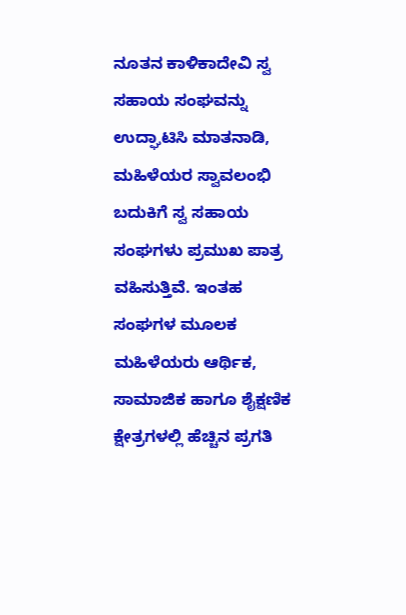ನೂತನ ಕಾಳಿಕಾದೇವಿ ಸ್ವ ಸಹಾಯ ಸಂಘವನ್ನು ಉದ್ಘಾಟಿಸಿ ಮಾತನಾಡಿ, ಮಹಿಳೆಯರ ಸ್ವಾವಲಂಭಿ ಬದುಕಿಗೆ ಸ್ವ ಸಹಾಯ ಸಂಘಗಳು ಪ್ರಮುಖ ಪಾತ್ರ ವಹಿಸುತ್ತಿವೆ. ಇಂತಹ ಸಂಘಗಳ ಮೂಲಕ ಮಹಿಳೆಯರು ಆರ್ಥಿಕ, ಸಾಮಾಜಿಕ ಹಾಗೂ ಶೈಕ್ಷಣಿಕ ಕ್ಷೇತ್ರಗಳಲ್ಲಿ ಹೆಚ್ಚಿನ ಪ್ರಗತಿ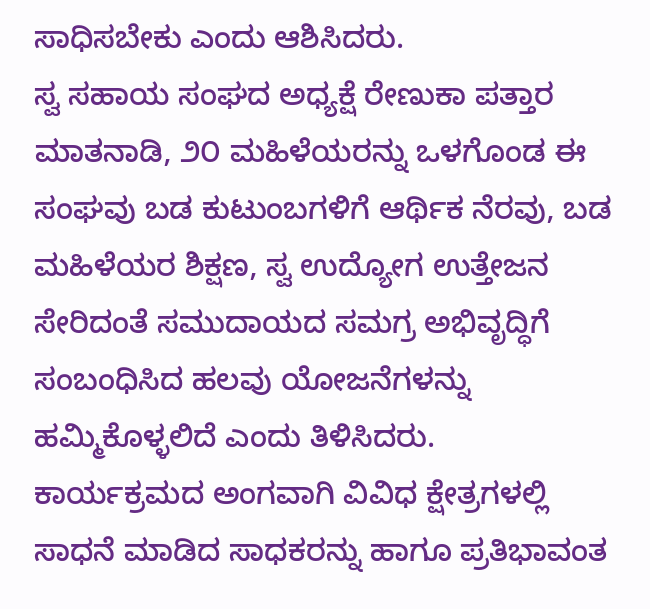ಸಾಧಿಸಬೇಕು ಎಂದು ಆಶಿಸಿದರು.
ಸ್ವ ಸಹಾಯ ಸಂಘದ ಅಧ್ಯಕ್ಷೆ ರೇಣುಕಾ ಪತ್ತಾರ ಮಾತನಾಡಿ, ೨೦ ಮಹಿಳೆಯರನ್ನು ಒಳಗೊಂಡ ಈ ಸಂಘವು ಬಡ ಕುಟುಂಬಗಳಿಗೆ ಆರ್ಥಿಕ ನೆರವು, ಬಡ ಮಹಿಳೆಯರ ಶಿಕ್ಷಣ, ಸ್ವ ಉದ್ಯೋಗ ಉತ್ತೇಜನ ಸೇರಿದಂತೆ ಸಮುದಾಯದ ಸಮಗ್ರ ಅಭಿವೃದ್ಧಿಗೆ ಸಂಬಂಧಿಸಿದ ಹಲವು ಯೋಜನೆಗಳನ್ನು ಹಮ್ಮಿಕೊಳ್ಳಲಿದೆ ಎಂದು ತಿಳಿಸಿದರು.
ಕಾರ್ಯಕ್ರಮದ ಅಂಗವಾಗಿ ವಿವಿಧ ಕ್ಷೇತ್ರಗಳಲ್ಲಿ ಸಾಧನೆ ಮಾಡಿದ ಸಾಧಕರನ್ನು ಹಾಗೂ ಪ್ರತಿಭಾವಂತ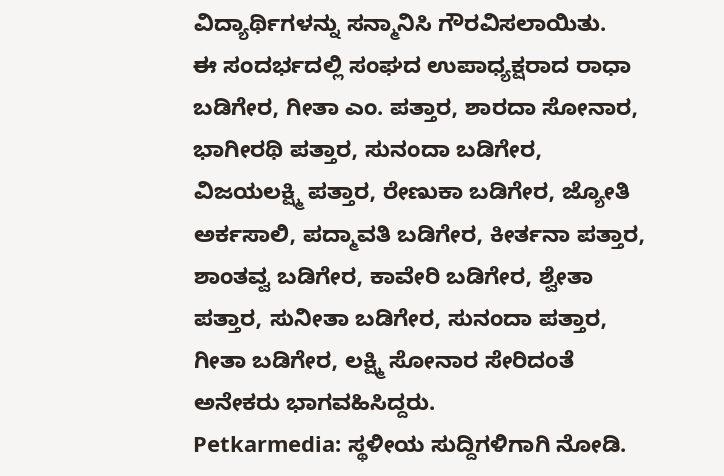ವಿದ್ಯಾರ್ಥಿಗಳನ್ನು ಸನ್ಮಾನಿಸಿ ಗೌರವಿಸಲಾಯಿತು.
ಈ ಸಂದರ್ಭದಲ್ಲಿ ಸಂಘದ ಉಪಾಧ್ಯಕ್ಷರಾದ ರಾಧಾ ಬಡಿಗೇರ, ಗೀತಾ ಎಂ. ಪತ್ತಾರ, ಶಾರದಾ ಸೋನಾರ, ಭಾಗೀರಥಿ ಪತ್ತಾರ, ಸುನಂದಾ ಬಡಿಗೇರ, ವಿಜಯಲಕ್ಷ್ಮಿ ಪತ್ತಾರ, ರೇಣುಕಾ ಬಡಿಗೇರ, ಜ್ಯೋತಿ ಅರ್ಕಸಾಲಿ, ಪದ್ಮಾವತಿ ಬಡಿಗೇರ, ಕೀರ್ತನಾ ಪತ್ತಾರ, ಶಾಂತವ್ವ ಬಡಿಗೇರ, ಕಾವೇರಿ ಬಡಿಗೇರ, ಶ್ವೇತಾ ಪತ್ತಾರ, ಸುನೀತಾ ಬಡಿಗೇರ, ಸುನಂದಾ ಪತ್ತಾರ, ಗೀತಾ ಬಡಿಗೇರ, ಲಕ್ಷ್ಮಿ ಸೋನಾರ ಸೇರಿದಂತೆ ಅನೇಕರು ಭಾಗವಹಿಸಿದ್ದರು.
Petkarmedia: ಸ್ಥಳೀಯ ಸುದ್ದಿಗಳಿಗಾಗಿ ನೋಡಿ.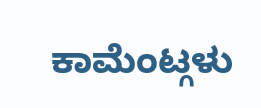ಕಾಮೆಂಟ್ಗಳು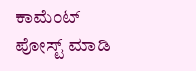ಕಾಮೆಂಟ್ ಪೋಸ್ಟ್ ಮಾಡಿ